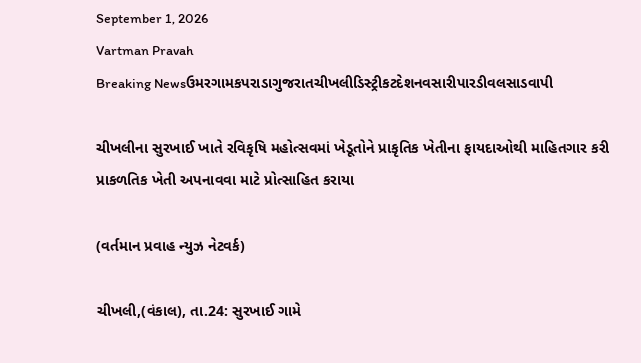September 1, 2026
Vartman Pravah
Breaking Newsઉમરગામકપરાડાગુજરાતચીખલીડિસ્ટ્રીકટદેશનવસારીપારડીવલસાડવાપી

ચીખલીના સુરખાઈ ખાતે રવિકૃષિ મહોત્‍સવમાં ખેડૂતોને પ્રાકૃતિક ખેતીના ફાયદાઓથી માહિતગાર કરી પ્રાકળતિક ખેતી અપનાવવા માટે પ્રોત્‍સાહિત કરાયા

(વર્તમાન પ્રવાહ ન્‍યુઝ નેટવર્ક)

ચીખલી,(વંકાલ), તા.24: સુરખાઈ ગામે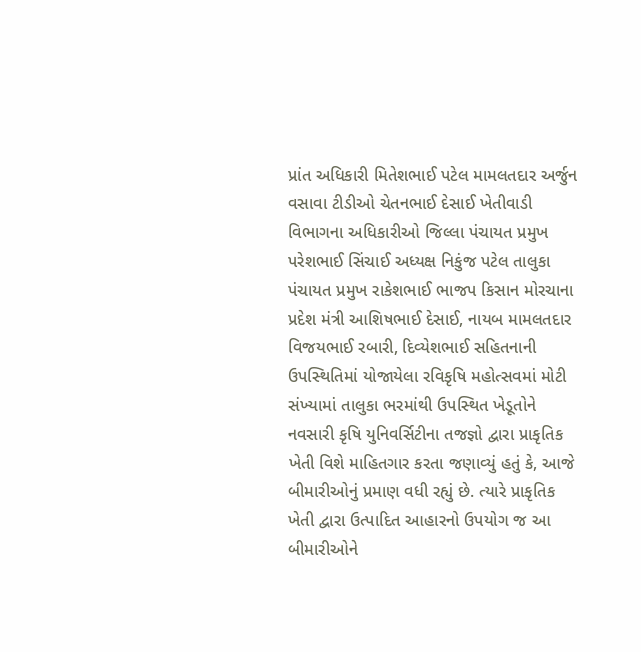પ્રાંત અધિકારી મિતેશભાઈ પટેલ મામલતદાર અર્જુન વસાવા ટીડીઓ ચેતનભાઈ દેસાઈ ખેતીવાડી વિભાગના અધિકારીઓ જિલ્લા પંચાયત પ્રમુખ પરેશભાઈ સિંચાઈ અધ્‍યક્ષ નિકુંજ પટેલ તાલુકા પંચાયત પ્રમુખ રાકેશભાઈ ભાજપ કિસાન મોરચાના પ્રદેશ મંત્રી આશિષભાઈ દેસાઈ, નાયબ મામલતદાર વિજયભાઈ રબારી, દિવ્‍યેશભાઈ સહિતનાની ઉપસ્‍થિતિમાં યોજાયેલા રવિકૃષિ મહોત્‍સવમાં મોટી સંખ્‍યામાં તાલુકા ભરમાંથી ઉપસ્‍થિત ખેડૂતોને નવસારી કૃષિ યુનિવર્સિટીના તજજ્ઞો દ્વારા પ્રાકૃતિક ખેતી વિશે માહિતગાર કરતા જણાવ્‍યું હતું કે, આજે બીમારીઓનું પ્રમાણ વધી રહ્યું છે. ત્‍યારે પ્રાકૃતિક ખેતી દ્વારા ઉત્‍પાદિત આહારનો ઉપયોગ જ આ બીમારીઓને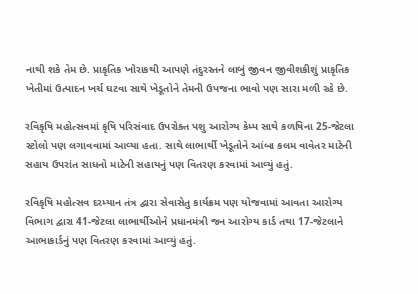નાથી શકે તેમ છે. પ્રાકૃતિક ખોરાકથી આપણે તંદુરસ્‍તને લાબું જીવન જીવીશકીશું પ્રાકૃતિક ખેતીમાં ઉત્‍પાદન ખર્ચ ઘટવા સાથે ખેડૂતોને તેમની ઉપજના ભાવો પણ સારા મળી રહે છે.

રવિકૃષિ મહોત્‍સવમાં કૃષિ પરિસંવાદ ઉપરોક્‍ત પશુ આરોગ્‍ય કેમ્‍પ સાથે કળષિના 25-જેટલા સ્‍ટોલો પણ લગાવવામાં આવ્‍યા હતા. સાથે લાભાર્થી ખેડૂતોને આંબા કલમ વાવેતર માટેની સહાય ઉપરાંત સાધનો માટેની સહાયનું પણ વિતરણ કરવામાં આવ્‍યું હતું.

રવિકૃષિ મહોત્‍સવ દરમ્‍યાન તંત્ર દ્વારા સેવાસેતુ કાર્યક્રમ પણ યોજવામાં આવતા આરોગ્‍ય વિભાગ દ્વારા 41-જેટલા લાભાર્થીઓને પ્રધાનમંત્રી જન આરોગ્‍ય કાર્ડ તથા 17-જેટલાને આભાકાર્ડનું પણ વિતરણ કરવામાં આવ્‍યું હતું.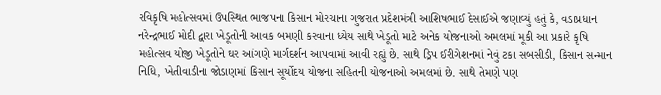રવિકૃષિ મહોત્‍સવમાં ઉપસ્‍થિત ભાજપના કિસાન મોરચાના ગુજરાત પ્રદેશમંત્રી આશિષભાઈ દેસાઈએ જણાવ્‍યું હતું કે, વડાપ્રધાન નરેન્‍દ્રભાઈ મોદી દ્વારા ખેડૂતોની આવક બમણી કરવાના ધ્‍યેય સાથે ખેડૂતો માટે અનેક યોજનાઓ અમલમાં મૂકી આ પ્રકારે કૃષિ મહોત્‍સવ યોજી ખેડૂતોને ઘર આંગણે માર્ગદર્શન આપવામાં આવી રહ્યું છે. સાથે ડ્રિપ ઈરીગેશનમાં નેવું ટકા સબસીડી, કિસાન સન્‍માન નિધિ, ખેતીવાડીના જોડાણમાં કિસાન સૂર્યોદય યોજના સહિતની યોજનાઓ અમલમાં છે. સાથે તેમણે પણ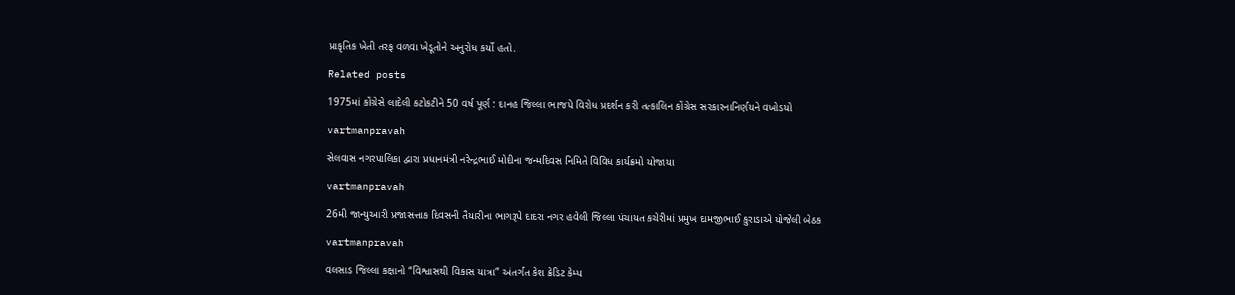પ્રાકૃતિક ખેતી તરફ વળવા ખેડૂતોને અનુરોધ કર્યો હતો.

Related posts

1975માં કોંગ્રેસે લાદેલી કટોકટીને 50 વર્ષ પૂર્ણ : દાનહ જિલ્લા ભાજપે વિરોધ પ્રદર્શન કરી તત્‍કાલિન કોંગ્રેસ સરકારનાનિર્ણયને વખોડયો

vartmanpravah

સેલવાસ નગરપાલિકા દ્વારા પ્રધાનમંત્રી નરેન્‍દ્રભાઈ મોદીના જન્‍મદિવસ નિમિતે વિવિધ કાર્યક્રમો યોજાયા

vartmanpravah

26મી જાન્‍યુઆરી પ્રજાસત્તાક દિવસની તૈયારીના ભાગરૂપે દાદરા નગર હવેલી જિલ્લા પંચાયત કચેરીમાં પ્રમુખ દામજીભાઈ કુરાડાએ યોજેલી બેઠક

vartmanpravah

વલસાડ જિલ્લા કક્ષાનો “વિશ્વાસથી વિકાસ યાત્રા” અંતર્ગત કેશ ક્રેડિટ કેમ્પ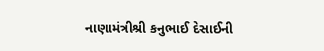નાણામંત્રીશ્રી કનુભાઈ દેસાઈની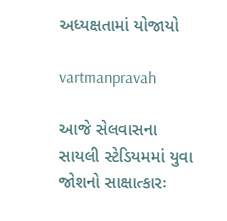અધ્યક્ષતામાં યોજાયો

vartmanpravah

આજે સેલવાસના સાયલી સ્‍ટેડિયમમાં યુવા જોશનો સાક્ષાત્‍કારઃ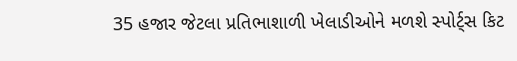35 હજાર જેટલા પ્રતિભાશાળી ખેલાડીઓને મળશે સ્‍પોર્ટ્‍સ કિટ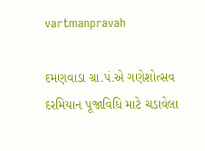vartmanpravah

દમણવાડા ગ્રા.પં.એ ગણેશોત્‍સવ દરમિયાન પૂજાવિધિ માટે ચડાવેલા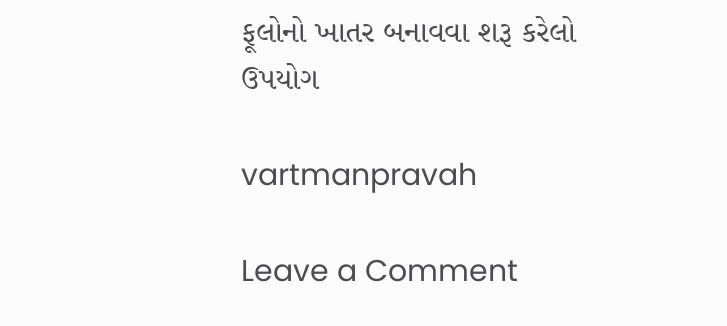ફૂલોનો ખાતર બનાવવા શરૂ કરેલો ઉપયોગ

vartmanpravah

Leave a Comment